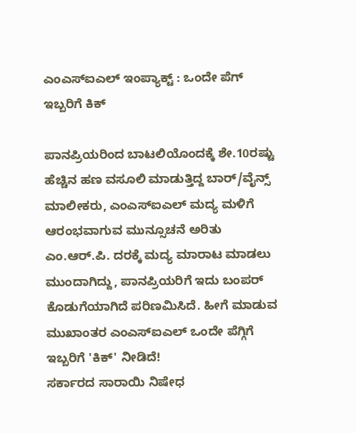ಎಂಎಸ್ಐಎಲ್ ಇಂಪ್ಯಾಕ್ಟ್ : ಒಂದೇ ಪೆಗ್ ಇಬ್ಬರಿಗೆ ಕಿಕ್

ಪಾನಪ್ರಿಯರಿಂದ ಬಾಟಲಿಯೊಂದಕ್ಕೆ ಶೇ.10ರಷ್ಟು ಹೆಚ್ಚಿನ ಹಣ ವಸೂಲಿ ಮಾಡುತ್ತಿದ್ದ ಬಾರ್/ವೈನ್ಸ್ ಮಾಲೀಕರು, ಎಂಎಸ್ಐಎಲ್ ಮದ್ಯ ಮಳಿಗೆ ಆರಂಭವಾಗುವ ಮುನ್ಸೂಚನೆ ಅರಿತು ಎಂ.ಆರ್.ಪಿ. ದರಕ್ಕೆ ಮದ್ಯ ಮಾರಾಟ ಮಾಡಲು ಮುಂದಾಗಿದ್ದು, ಪಾನಪ್ರಿಯರಿಗೆ ಇದು ಬಂಪರ್ ಕೊಡುಗೆಯಾಗಿದೆ ಪರಿಣಮಿಸಿದೆ. ಹೀಗೆ ಮಾಡುವ ಮುಖಾಂತರ ಎಂಎಸ್ಐಎಲ್ ಒಂದೇ ಪೆಗ್ಗಿಗೆ ಇಬ್ಬರಿಗೆ 'ಕಿಕ್' ನೀಡಿದೆ!
ಸರ್ಕಾರದ ಸಾರಾಯಿ ನಿಷೇಧ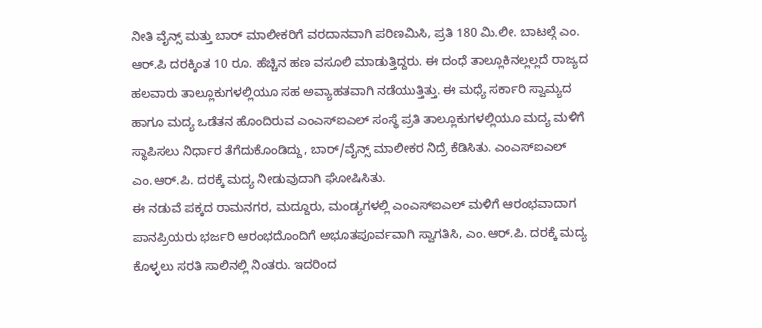ನೀತಿ ವೈನ್ಸ್ ಮತ್ತು ಬಾರ್ ಮಾಲೀಕರಿಗೆ ವರದಾನವಾಗಿ ಪರಿಣಮಿಸಿ, ಪ್ರತಿ 180 ಮಿ.ಲೀ. ಬಾಟಲ್ಗೆ ಎಂ. ಆರ್.ಪಿ ದರಕ್ಕಿಂತ 10 ರೂ. ಹೆಚ್ಚಿನ ಹಣ ವಸೂಲಿ ಮಾಡುತ್ತಿದ್ದರು. ಈ ದಂಧೆ ತಾಲ್ಲೂಕಿನಲ್ಲಲ್ಲದೆ ರಾಜ್ಯದ ಹಲವಾರು ತಾಲ್ಲೂಕುಗಳಲ್ಲಿಯೂ ಸಹ ಅವ್ಯಾಹತವಾಗಿ ನಡೆಯುತ್ತಿತ್ತು. ಈ ಮಧ್ಯೆ ಸರ್ಕಾರಿ ಸ್ವಾಮ್ಯದ ಹಾಗೂ ಮದ್ಯ ಒಡೆತನ ಹೊಂದಿರುವ ಎಂಎಸ್ಐಎಲ್ ಸಂಸ್ಥೆ ಪ್ರತಿ ತಾಲ್ಲೂಕುಗಳಲ್ಲಿಯೂ ಮದ್ಯ ಮಳಿಗೆ ಸ್ಥಾಪಿಸಲು ನಿರ್ಧಾರ ತೆಗೆದುಕೊಂಡಿದ್ದು, ಬಾರ್/ವೈನ್ಸ್ ಮಾಲೀಕರ ನಿದ್ರೆ ಕೆಡಿಸಿತು. ಎಂಎಸ್ಐಎಲ್ ಎಂ.ಆರ್.ಪಿ. ದರಕ್ಕೆ ಮದ್ಯ ನೀಡುವುದಾಗಿ ಘೋಷಿಸಿತು.
ಈ ನಡುವೆ ಪಕ್ಕದ ರಾಮನಗರ, ಮದ್ದೂರು, ಮಂಡ್ಯಗಳಲ್ಲಿ ಎಂಎಸ್ಐಎಲ್ ಮಳಿಗೆ ಆರಂಭವಾದಾಗ ಪಾನಪ್ರಿಯರು ಭರ್ಜರಿ ಆರಂಭದೊಂದಿಗೆ ಅಭೂತಪೂರ್ವವಾಗಿ ಸ್ವಾಗತಿಸಿ, ಎಂ.ಆರ್.ಪಿ. ದರಕ್ಕೆ ಮದ್ಯ ಕೊಳ್ಳಲು ಸರತಿ ಸಾಲಿನಲ್ಲಿ ನಿಂತರು. ಇದರಿಂದ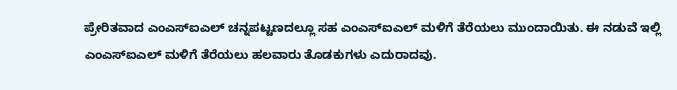ಪ್ರೇರಿತವಾದ ಎಂಎಸ್ಐಎಲ್ ಚನ್ನಪಟ್ಟಣದಲ್ಲೂ ಸಹ ಎಂಎಸ್ಐಎಲ್ ಮಳಿಗೆ ತೆರೆಯಲು ಮುಂದಾಯಿತು. ಈ ನಡುವೆ ಇಲ್ಲಿ ಎಂಎಸ್ಐಎಲ್ ಮಳಿಗೆ ತೆರೆಯಲು ಹಲವಾರು ತೊಡಕುಗಳು ಎದುರಾದವು.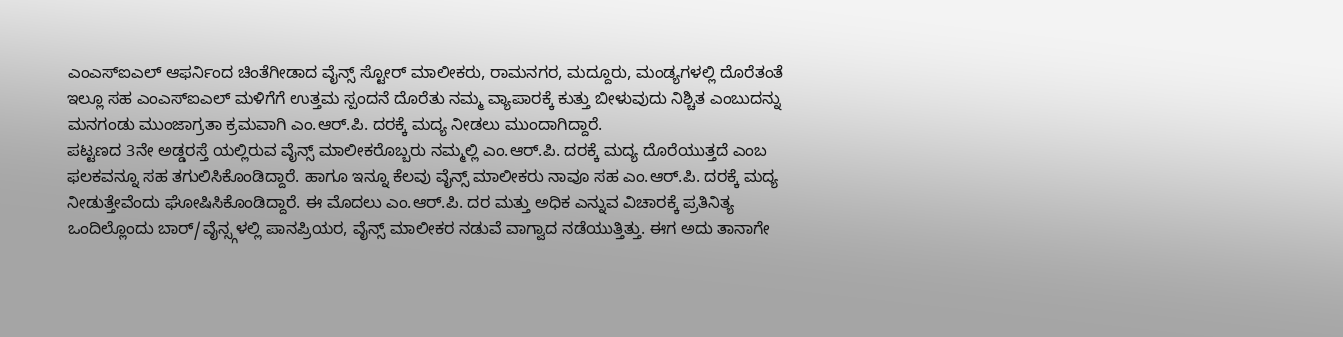ಎಂಎಸ್ಐಎಲ್ ಆಫರ್ನಿಂದ ಚಿಂತೆಗೀಡಾದ ವೈನ್ಸ್ ಸ್ಟೋರ್ ಮಾಲೀಕರು, ರಾಮನಗರ, ಮದ್ದೂರು, ಮಂಡ್ಯಗಳಲ್ಲಿ ದೊರೆತಂತೆ ಇಲ್ಲೂ ಸಹ ಎಂಎಸ್ಐಎಲ್ ಮಳಿಗೆಗೆ ಉತ್ತಮ ಸ್ಪಂದನೆ ದೊರೆತು ನಮ್ಮ ವ್ಯಾಪಾರಕ್ಕೆ ಕುತ್ತು ಬೀಳುವುದು ನಿಶ್ಚಿತ ಎಂಬುದನ್ನು ಮನಗಂಡು ಮುಂಜಾಗ್ರತಾ ಕ್ರಮವಾಗಿ ಎಂ.ಆರ್.ಪಿ. ದರಕ್ಕೆ ಮದ್ಯ ನೀಡಲು ಮುಂದಾಗಿದ್ದಾರೆ.
ಪಟ್ಟಣದ 3ನೇ ಅಡ್ಡರಸ್ತೆ ಯಲ್ಲಿರುವ ವೈನ್ಸ್ ಮಾಲೀಕರೊಬ್ಬರು ನಮ್ಮಲ್ಲಿ ಎಂ.ಆರ್.ಪಿ. ದರಕ್ಕೆ ಮದ್ಯ ದೊರೆಯುತ್ತದೆ ಎಂಬ ಫಲಕವನ್ನೂ ಸಹ ತಗುಲಿಸಿಕೊಂಡಿದ್ದಾರೆ. ಹಾಗೂ ಇನ್ನೂ ಕೆಲವು ವೈನ್ಸ್ ಮಾಲೀಕರು ನಾವೂ ಸಹ ಎಂ.ಆರ್.ಪಿ. ದರಕ್ಕೆ ಮದ್ಯ ನೀಡುತ್ತೇವೆಂದು ಘೋಷಿಸಿಕೊಂಡಿದ್ದಾರೆ. ಈ ಮೊದಲು ಎಂ.ಆರ್.ಪಿ. ದರ ಮತ್ತು ಅಧಿಕ ಎನ್ನುವ ವಿಚಾರಕ್ಕೆ ಪ್ರತಿನಿತ್ಯ ಒಂದಿಲ್ಲೊಂದು ಬಾರ್/ವೈನ್ಸ್ಗಳಲ್ಲಿ ಪಾನಪ್ರಿಯರ, ವೈನ್ಸ್ ಮಾಲೀಕರ ನಡುವೆ ವಾಗ್ವಾದ ನಡೆಯುತ್ತಿತ್ತು. ಈಗ ಅದು ತಾನಾಗೇ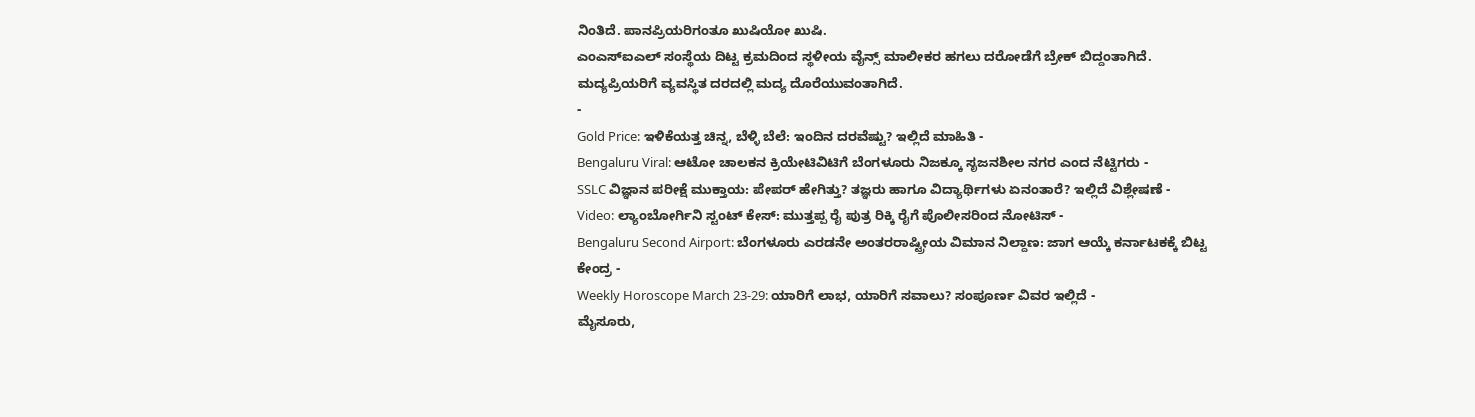ನಿಂತಿದೆ. ಪಾನಪ್ರಿಯರಿಗಂತೂ ಖುಷಿಯೋ ಖುಷಿ.
ಎಂಎಸ್ಐಎಲ್ ಸಂಸ್ಥೆಯ ದಿಟ್ಟ ಕ್ರಮದಿಂದ ಸ್ಥಳೀಯ ವೈನ್ಸ್ ಮಾಲೀಕರ ಹಗಲು ದರೋಡೆಗೆ ಬ್ರೇಕ್ ಬಿದ್ದಂತಾಗಿದೆ. ಮದ್ಯಪ್ರಿಯರಿಗೆ ವ್ಯವಸ್ಥಿತ ದರದಲ್ಲಿ ಮದ್ಯ ದೊರೆಯುವಂತಾಗಿದೆ.
-
Gold Price: ಇಳಿಕೆಯತ್ತ ಚಿನ್ನ, ಬೆಳ್ಳಿ ಬೆಲೆ: ಇಂದಿನ ದರವೆಷ್ಟು? ಇಲ್ಲಿದೆ ಮಾಹಿತಿ -
Bengaluru Viral: ಆಟೋ ಚಾಲಕನ ಕ್ರಿಯೇಟಿವಿಟಿಗೆ ಬೆಂಗಳೂರು ನಿಜಕ್ಕೂ ಸೃಜನಶೀಲ ನಗರ ಎಂದ ನೆಟ್ಟಿಗರು -
SSLC ವಿಜ್ಞಾನ ಪರೀಕ್ಷೆ ಮುಕ್ತಾಯ: ಪೇಪರ್ ಹೇಗಿತ್ತು? ತಜ್ಞರು ಹಾಗೂ ವಿದ್ಯಾರ್ಥಿಗಳು ಏನಂತಾರೆ? ಇಲ್ಲಿದೆ ವಿಶ್ಲೇಷಣೆ -
Video: ಲ್ಯಾಂಬೋರ್ಗಿನಿ ಸ್ಟಂಟ್ ಕೇಸ್: ಮುತ್ತಪ್ಪ ರೈ ಪುತ್ರ ರಿಕ್ಕಿ ರೈಗೆ ಪೊಲೀಸರಿಂದ ನೋಟಿಸ್ -
Bengaluru Second Airport: ಬೆಂಗಳೂರು ಎರಡನೇ ಅಂತರರಾಷ್ಟ್ರೀಯ ವಿಮಾನ ನಿಲ್ದಾಣ: ಜಾಗ ಆಯ್ಕೆ ಕರ್ನಾಟಕಕ್ಕೆ ಬಿಟ್ಟ ಕೇಂದ್ರ -
Weekly Horoscope March 23-29: ಯಾರಿಗೆ ಲಾಭ, ಯಾರಿಗೆ ಸವಾಲು? ಸಂಪೂರ್ಣ ವಿವರ ಇಲ್ಲಿದೆ -
ಮೈಸೂರು,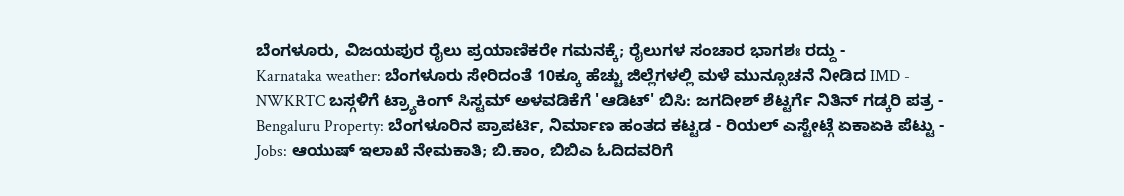ಬೆಂಗಳೂರು, ವಿಜಯಪುರ ರೈಲು ಪ್ರಯಾಣಿಕರೇ ಗಮನಕ್ಕೆ; ರೈಲುಗಳ ಸಂಚಾರ ಭಾಗಶಃ ರದ್ದು -
Karnataka weather: ಬೆಂಗಳೂರು ಸೇರಿದಂತೆ 10ಕ್ಕೂ ಹೆಚ್ಚು ಜಿಲ್ಲೆಗಳಲ್ಲಿ ಮಳೆ ಮುನ್ಸೂಚನೆ ನೀಡಿದ IMD -
NWKRTC ಬಸ್ಗಳಿಗೆ ಟ್ರ್ಯಾಕಿಂಗ್ ಸಿಸ್ಟಮ್ ಅಳವಡಿಕೆಗೆ 'ಆಡಿಟ್' ಬಿಸಿ: ಜಗದೀಶ್ ಶೆಟ್ಟರ್ಗೆ ನಿತಿನ್ ಗಡ್ಕರಿ ಪತ್ರ -
Bengaluru Property: ಬೆಂಗಳೂರಿನ ಪ್ರಾಪರ್ಟಿ, ನಿರ್ಮಾಣ ಹಂತದ ಕಟ್ಟಡ - ರಿಯಲ್ ಎಸ್ಟೇಟ್ಗೆ ಏಕಾಏಕಿ ಪೆಟ್ಟು -
Jobs: ಆಯುಷ್ ಇಲಾಖೆ ನೇಮಕಾತಿ; ಬಿ.ಕಾಂ, ಬಿಬಿಎ ಓದಿದವರಿಗೆ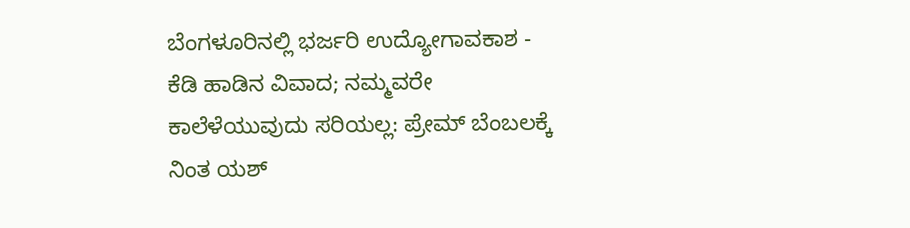ಬೆಂಗಳೂರಿನಲ್ಲಿ ಭರ್ಜರಿ ಉದ್ಯೋಗಾವಕಾಶ -
ಕೆಡಿ ಹಾಡಿನ ವಿವಾದ; ನಮ್ಮವರೇ ಕಾಲೆಳೆಯುವುದು ಸರಿಯಲ್ಲ: ಪ್ರೇಮ್ ಬೆಂಬಲಕ್ಕೆ ನಿಂತ ಯಶ್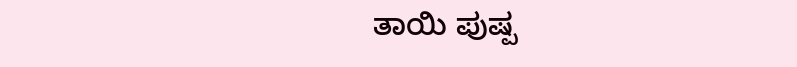ತಾಯಿ ಪುಷ್ಪ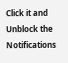Click it and Unblock the Notifications